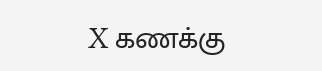X கணக்கு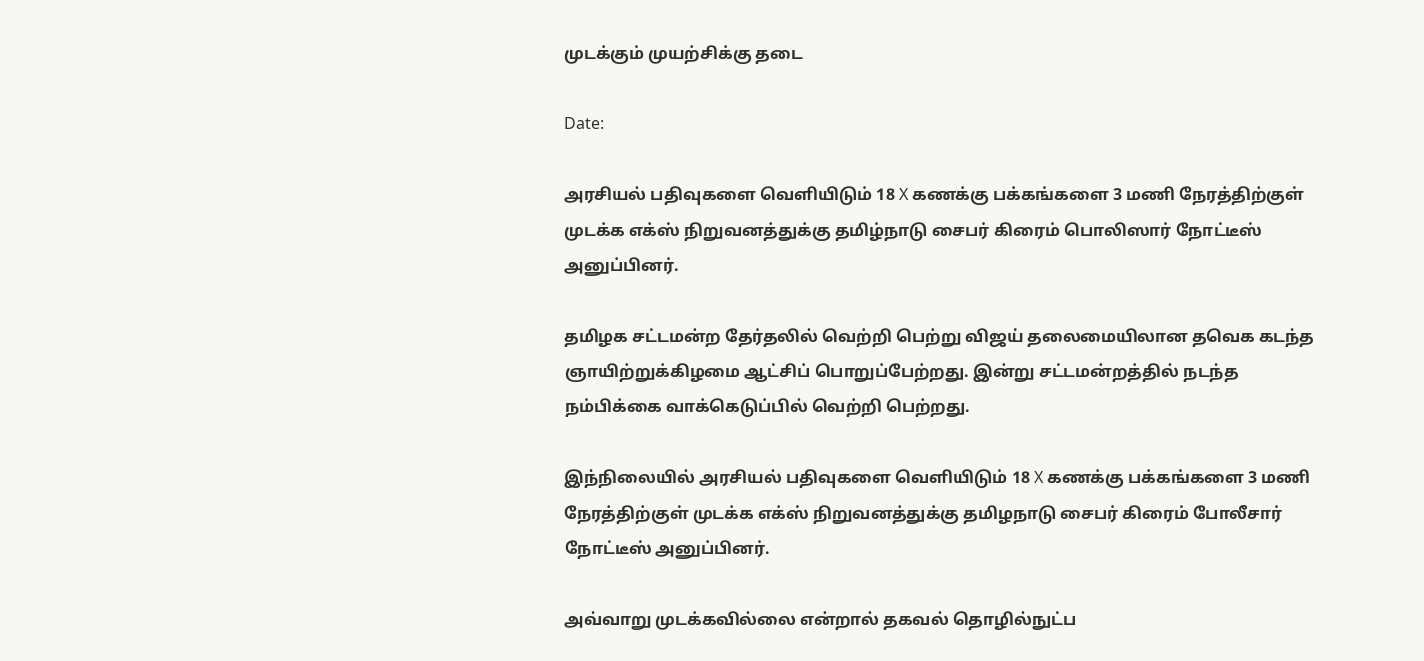முடக்கும் முயற்சிக்கு தடை

Date:

அரசியல் பதிவுகளை வெளியிடும் 18 X கணக்கு பக்கங்களை 3 மணி நேரத்திற்குள் முடக்க எக்ஸ் நிறுவனத்துக்கு தமிழ்நாடு சைபர் கிரைம் பொலிஸார் நோட்டீஸ் அனுப்பினர்.

தமிழக சட்டமன்ற தேர்தலில் வெற்றி பெற்று விஜய் தலைமையிலான தவெக கடந்த ஞாயிற்றுக்கிழமை ஆட்சிப் பொறுப்பேற்றது. இன்று சட்டமன்றத்தில் நடந்த நம்பிக்கை வாக்கெடுப்பில் வெற்றி பெற்றது.

இந்நிலையில் அரசியல் பதிவுகளை வெளியிடும் 18 X கணக்கு பக்கங்களை 3 மணி நேரத்திற்குள் முடக்க எக்ஸ் நிறுவனத்துக்கு தமிழநாடு சைபர் கிரைம் போலீசார் நோட்டீஸ் அனுப்பினர்.

அவ்வாறு முடக்கவில்லை என்றால் தகவல் தொழில்நுட்ப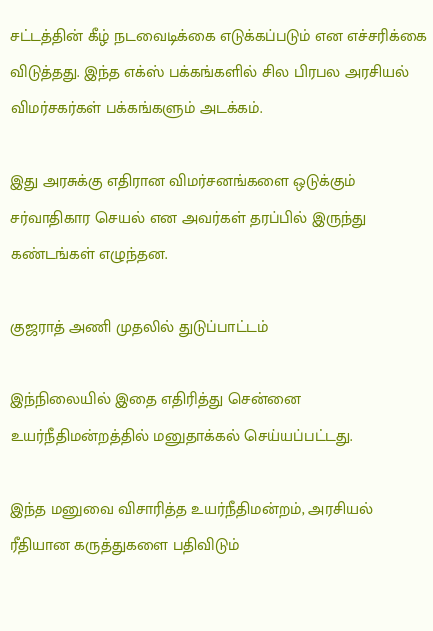சட்டத்தின் கீழ் நடவைடிக்கை எடுக்கப்படும் என எச்சரிக்கை விடுத்தது. இந்த எக்ஸ் பக்கங்களில் சில பிரபல அரசியல் விமர்சகர்கள் பக்கங்களும் அடக்கம்.

இது அரசுக்கு எதிரான விமர்சனங்களை ஒடுக்கும் சர்வாதிகார செயல் என அவர்கள் தரப்பில் இருந்து கண்டங்கள் எழுந்தன.

குஜராத் அணி முதலில் துடுப்பாட்டம்

இந்நிலையில் இதை எதிரித்து சென்னை உயர்நீதிமன்றத்தில் மனுதாக்கல் செய்யப்பட்டது.

இந்த மனுவை விசாரித்த உயர்நீதிமன்றம், அரசியல் ரீதியான கருத்துகளை பதிவிடும்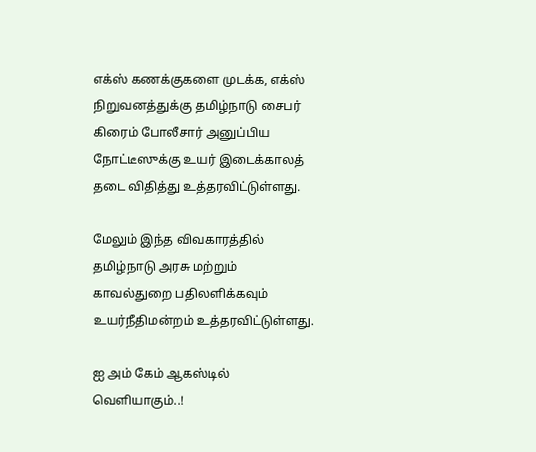எக்ஸ் கணக்குகளை முடக்க, எக்ஸ் நிறுவனத்துக்கு தமிழ்நாடு சைபர் கிரைம் போலீசார் அனுப்பிய நோட்டீஸுக்கு உயர் இடைக்காலத் தடை விதித்து உத்தரவிட்டுள்ளது.

மேலும் இந்த விவகாரத்தில் தமிழ்நாடு அரசு மற்றும் காவல்துறை பதிலளிக்கவும் உயர்நீதிமன்றம் உத்தரவிட்டுள்ளது.

ஐ அம் கேம் ஆகஸ்டில் வெளியாகும்..!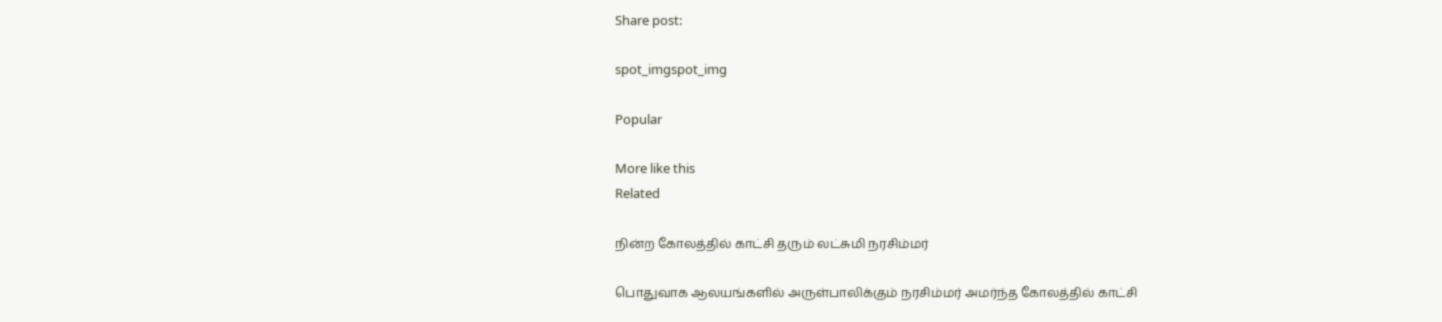Share post:

spot_imgspot_img

Popular

More like this
Related

நின்ற கோலத்தில் காட்சி தரும் லட்சுமி நரசிம்மர்

பொதுவாக ஆலயங்களில் அருள்பாலிக்கும் நரசிம்மர் அமர்ந்த கோலத்தில் காட்சி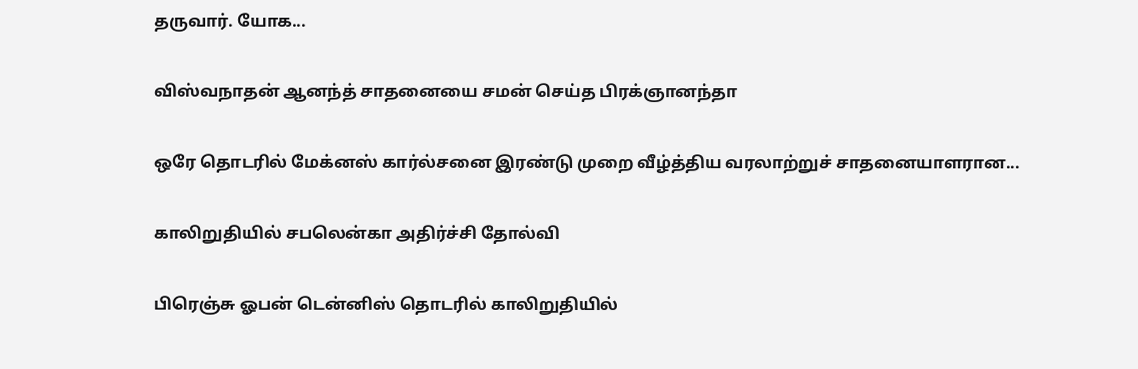தருவார். யோக...

விஸ்வநாதன் ஆனந்த் சாதனையை சமன் செய்த பிரக்ஞானந்தா

ஒரே தொடரில் மேக்னஸ் கார்ல்சனை இரண்டு முறை வீழ்த்திய வரலாற்றுச் சாதனையாளரான...

காலிறுதியில் சபலென்கா அதிர்ச்சி தோல்வி

பிரெஞ்சு ஓபன் டென்னிஸ் தொடரில் காலிறுதியில்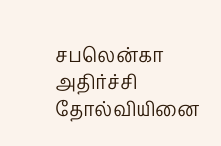சபலென்கா அதிர்ச்சி தோல்வியினை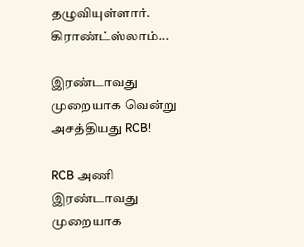தழுவியுள்ளார். கிராண்ட்ஸ்லாம்...

இரண்டாவது முறையாக வென்று அசத்தியது RCB!

RCB அணி இரண்டாவது முறையாக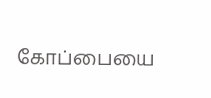கோப்பையை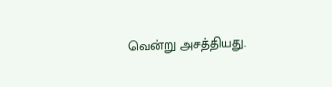வென்று அசத்தியது.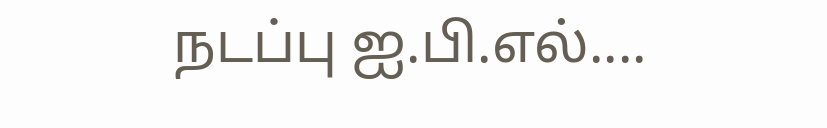நடப்பு ஐ.பி.எல்....